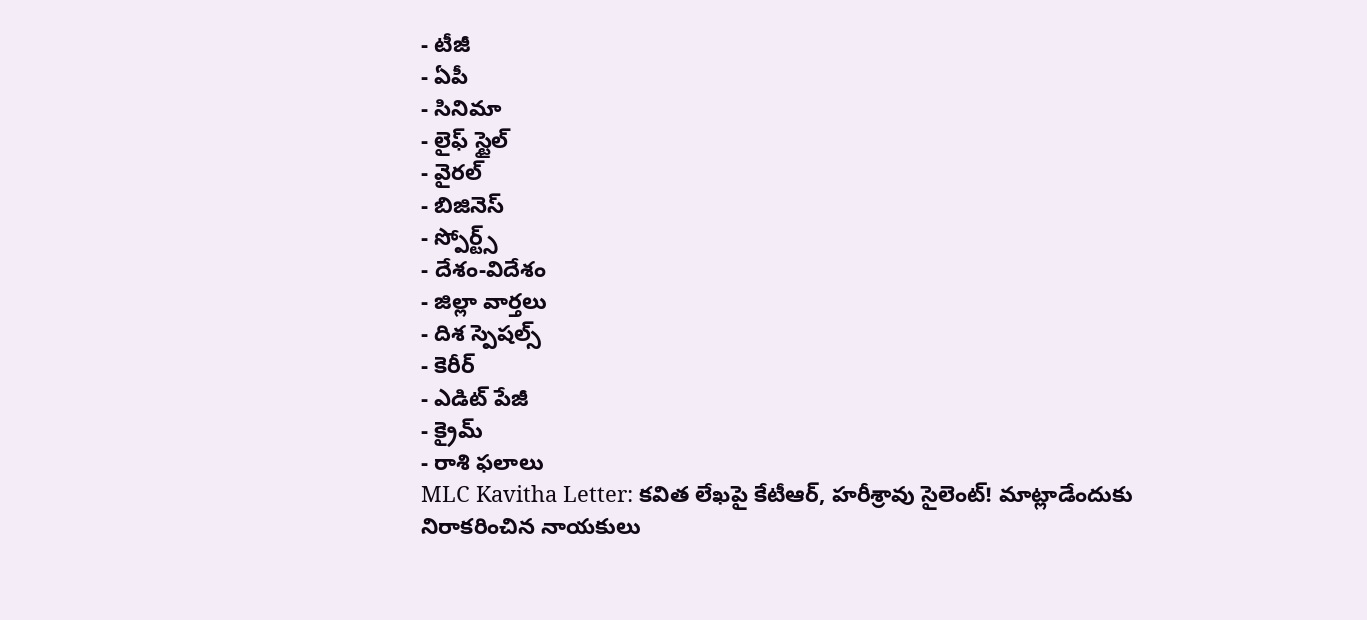- టీజీ
- ఏపీ
- సినిమా
- లైఫ్ స్టైల్
- వైరల్
- బిజినెస్
- స్పోర్ట్స్
- దేశం-విదేశం
- జిల్లా వార్తలు
- దిశ స్పెషల్స్
- కెరీర్
- ఎడిట్ పేజీ
- క్రైమ్
- రాశి ఫలాలు
MLC Kavitha Letter: కవిత లేఖపై కేటీఆర్, హరీశ్రావు సైలెంట్! మాట్లాడేందుకు నిరాకరించిన నాయకులు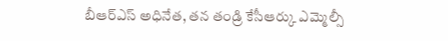బీఆర్ఎస్ అధినేత, తన తండ్రి కేసీఆర్కు ఎమ్మెల్సీ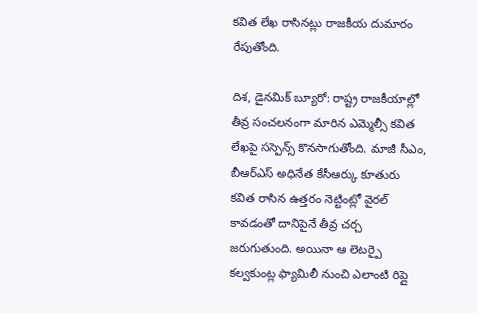కవిత లేఖ రాసినట్లు రాజకీయ దుమారం రేపుతోంది.

దిశ, డైనమిక్ బ్యూరో: రాష్ట్ర రాజకీయాల్లో తీవ్ర సంచలనంగా మారిన ఎమ్మెల్సీ కవిత లేఖపై సస్పెన్స్ కొనసాగుతోంది. మాజీ సీఎం, బీఆర్ఎస్ అధినేత కేసీఆర్కు కూతురు కవిత రాసిన ఉత్తరం నెట్టింట్లో వైరల్ కావడంతో దానిపైనే తీవ్ర చర్చ జరుగుతుంది. అయినా ఆ లెటర్పై కల్వకుంట్ల ఫ్యామిలీ నుంచి ఎలాంటి రిప్లై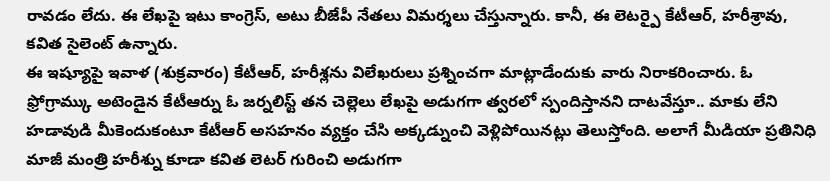రావడం లేదు. ఈ లేఖపై ఇటు కాంగ్రెస్, అటు బీజేపీ నేతలు విమర్శలు చేస్తున్నారు. కానీ, ఈ లెటర్పై కేటీఆర్, హరీశ్రావు, కవిత సైలెంట్ ఉన్నారు.
ఈ ఇష్యూపై ఇవాళ (శుక్రవారం) కేటీఆర్, హరీశ్లను విలేఖరులు ప్రశ్నించగా మాట్లాడేందుకు వారు నిరాకరించారు. ఓ ఫ్రోగ్రామ్కు అటెండైన కేటీఆర్ను ఓ జర్నలిస్ట్ తన చెల్లెలు లేఖపై అడుగగా త్వరలో స్పందిస్తానని దాటవేస్తూ.. మాకు లేని హడావుడి మీకెందుకంటూ కేటీఆర్ అసహనం వ్యక్తం చేసి అక్కడ్నుంచి వెళ్లిపోయినట్లు తెలుస్తోంది. అలాగే మీడియా ప్రతినిధి మాజీ మంత్రి హరీశ్ను కూడా కవిత లెటర్ గురించి అడుగగా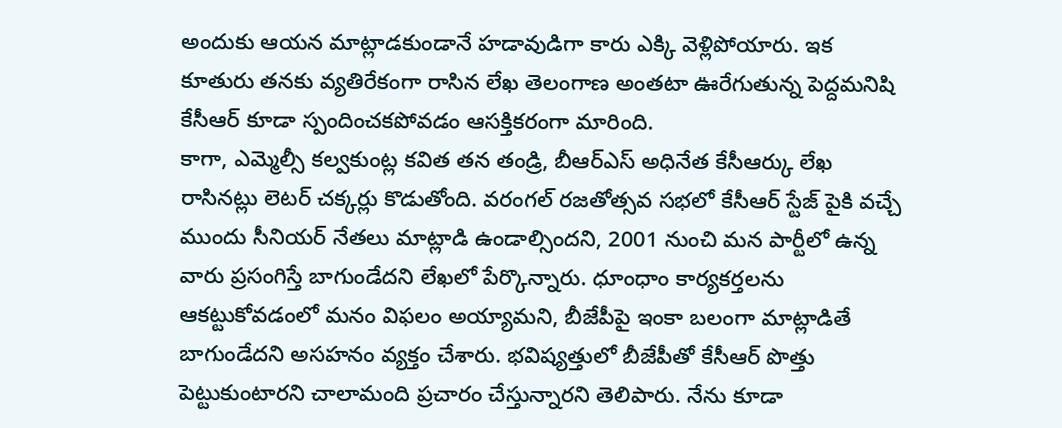అందుకు ఆయన మాట్లాడకుండానే హడావుడిగా కారు ఎక్కి వెళ్లిపోయారు. ఇక కూతురు తనకు వ్యతిరేకంగా రాసిన లేఖ తెలంగాణ అంతటా ఊరేగుతున్న పెద్దమనిషి కేసీఆర్ కూడా స్పందించకపోవడం ఆసక్తికరంగా మారింది.
కాగా, ఎమ్మెల్సీ కల్వకుంట్ల కవిత తన తండ్రి, బీఆర్ఎస్ అధినేత కేసీఆర్కు లేఖ రాసినట్లు లెటర్ చక్కర్లు కొడుతోంది. వరంగల్ రజతోత్సవ సభలో కేసీఆర్ స్టేజ్ పైకి వచ్చే ముందు సీనియర్ నేతలు మాట్లాడి ఉండాల్సిందని, 2001 నుంచి మన పార్టీలో ఉన్న వారు ప్రసంగిస్తే బాగుండేదని లేఖలో పేర్కొన్నారు. ధూంధాం కార్యకర్తలను ఆకట్టుకోవడంలో మనం విఫలం అయ్యామని, బీజేపీపై ఇంకా బలంగా మాట్లాడితే బాగుండేదని అసహనం వ్యక్తం చేశారు. భవిష్యత్తులో బీజేపీతో కేసీఆర్ పొత్తు పెట్టుకుంటారని చాలామంది ప్రచారం చేస్తున్నారని తెలిపారు. నేను కూడా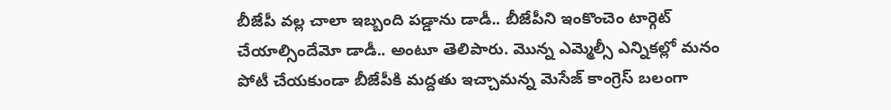బీజేపీ వల్ల చాలా ఇబ్బంది పడ్డాను డాడీ.. బీజేపీని ఇంకొంచెం టార్గెట్ చేయాల్సిందేమో డాడీ.. అంటూ తెలిపారు. మొన్న ఎమ్మెల్సీ ఎన్నికల్లో మనం పోటీ చేయకుండా బీజేపీకి మద్దతు ఇచ్చామన్న మెసేజ్ కాంగ్రెస్ బలంగా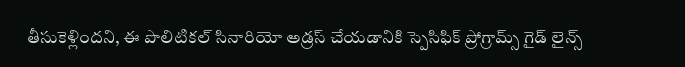తీసుకెళ్లిందని, ఈ పొలిటికల్ సినారియో అడ్రస్ చేయడానికి స్పెసిఫిక్ ప్రోగ్రామ్స్ గైడ్ లైన్స్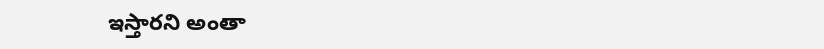ఇస్తారని అంతా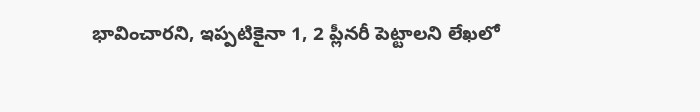భావించారని, ఇప్పటికైనా 1, 2 ప్లీనరీ పెట్టాలని లేఖలో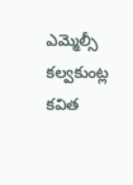ఎమ్మెల్సీ కల్వకుంట్ల కవిత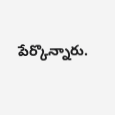పేర్కొన్నారు.